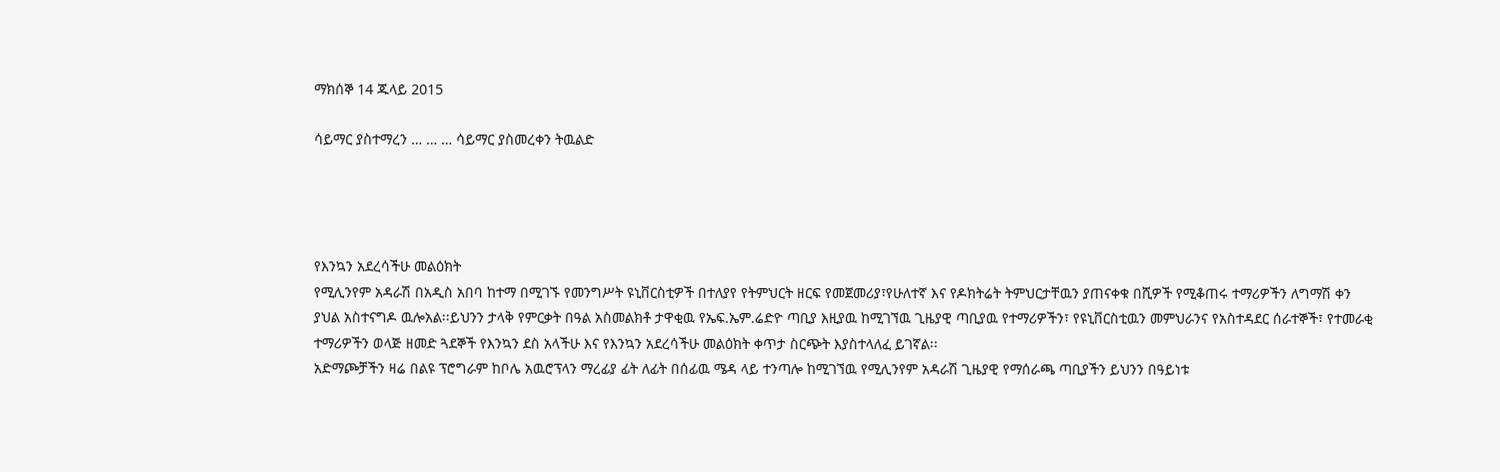ማክሰኞ 14 ጁላይ 2015

ሳይማር ያስተማረን … … … ሳይማር ያስመረቀን ትዉልድ




የእንኳን አደረሳችሁ መልዕክት
የሚሊንየም አዳራሽ በአዲስ አበባ ከተማ በሚገኙ የመንግሥት ዩኒቨርስቲዎች በተለያየ የትምህርት ዘርፍ የመጀመሪያ፣የሁለተኛ እና የዶክትሬት ትምህርታቸዉን ያጠናቀቁ በሺዎች የሚቆጠሩ ተማሪዎችን ለግማሽ ቀን ያህል አስተናግዶ ዉሎአል፡፡ይህንን ታላቅ የምርቃት በዓል አስመልክቶ ታዋቂዉ የኤፍ.ኤም.ሬድዮ ጣቢያ እዚያዉ ከሚገኘዉ ጊዜያዊ ጣቢያዉ የተማሪዎችን፣ የዩኒቨርስቲዉን መምህራንና የአስተዳደር ሰራተኞች፣ የተመራቂ ተማሪዎችን ወላጅ ዘመድ ጓደኞች የእንኳን ደስ አላችሁ እና የእንኳን አደረሳችሁ መልዕክት ቀጥታ ስርጭት እያስተላለፈ ይገኛል፡፡
አድማጮቻችን ዛሬ በልዩ ፕሮግራም ከቦሌ አዉሮፕላን ማረፊያ ፊት ለፊት በሰፊዉ ሜዳ ላይ ተንጣሎ ከሚገኘዉ የሚሊንየም አዳራሽ ጊዜያዊ የማሰራጫ ጣቢያችን ይህንን በዓይነቱ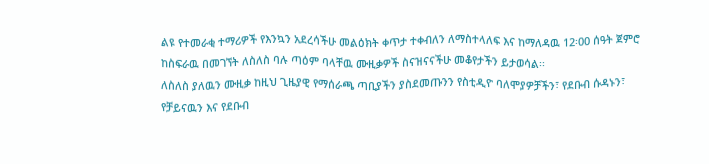ልዩ የተመራቂ ተማሪዎች የእንኳን አደረሳችሁ መልዕክት ቀጥታ ተቀብለን ለማስተላለፍ እና ከማለዳዉ 12፡00 ሰዓት ጀምሮ ከስፍራዉ በመገኘት ለስለስ ባሉ ጣዕም ባላቸዉ ሙዚቃዎች ስናዝናናችሁ መቆየታችን ይታወሳል፡፡
ለስለስ ያለዉን ሙዚቃ ከዚህ ጊዜያዊ የማሰራጫ ጣቢያችን ያስደመጡንን የስቲዲዮ ባለሞያዎቻችን፣ የደቡብ ሱዳኑን፣ የቻይናዉን እና የደቡብ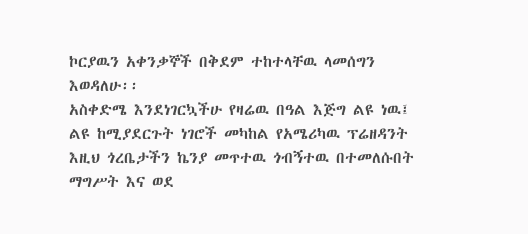ኮርያዉን አቀንቃኞች በቅደም ተከተላቸዉ ላመሰግን እወዳለሁ፡፡
አስቀድሜ እንደነገርኳችሁ የዛሬዉ በዓል እጅግ ልዩ ነዉ፤ ልዩ ከሚያደርጉት ነገሮች መካከል የአሜሪካዉ ፕሬዘዳንት እዚህ ጎረቤታችን ኬንያ መጥተዉ ጎብኝተዉ በተመለሱበት ማግሥት እና ወደ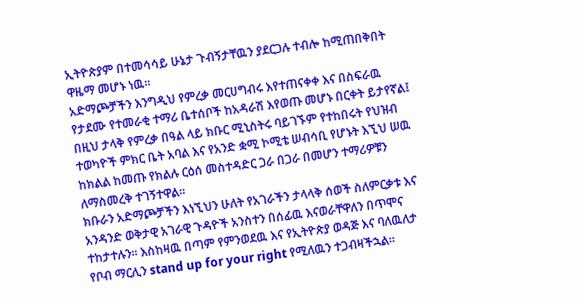ኢትዮጵያም በተመሳሳይ ሁኔታ ጉብኝታቸዉን ያደርጋሉ ተብሎ ከሚጠበቅበት ዋዜማ መሆኑ ነዉ፡፡
አድማጮቻችን እንግዲህ የምረቃ መርሀግብሩ እየተጠናቀቀ እና በስፍራዉ የታደሙ የተመራቂ ተማሪ ቤተሰቦች ከአዳራሽ እየወጡ መሆኑ በርቀት ይታየኛል፤ በዚህ ታላቅ የምረቃ በዓል ላይ ክቡር ሚኒስትሩ ባይገኙም የተከበሩት የህዝብ ተወካዮች ምክር ቤት አባል እና የአንድ ቋሚ ኮሚቴ ሠብሳቢ የሆኑት እኚህ ሠዉ ከክልል ከመጡ የክልሉ ርዕሰ መስተዳድር ጋራ በጋራ በመሆን ተማሪዎቹን ለማስመረቅ ተገኝተዋል፡፡
ክቡራን አድማጮቻችን እነኚህን ሁለት የአገራችን ታላላቅ ሰወች ስለምርቃቱ እና አንዳንድ ወቅታዊ አገራዊ ጉዳዮች አንስተን በሰፊዉ እናወራቸዋለን በጥሞና ተከታተሉን፡፡ እስከዛዉ በጣም የምንወደዉ እና የኢትዮጵያ ወዳጅ እና ባለዉለታ የቦብ ማርሊን stand up for your right የሚለዉን ተጋብዛችኋል፡፡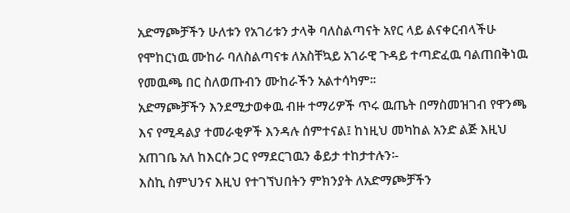አድማጮቻችን ሁለቱን የአገሪቱን ታላቅ ባለስልጣናት አየር ላይ ልናቀርብላችሁ የሞከርነዉ ሙከራ ባለስልጣናቱ ለአስቸኳይ አገራዊ ጉዳይ ተጣድፈዉ ባልጠበቅነዉ የመዉጫ በር ስለወጡብን ሙከራችን አልተሳካም፡፡
አድማጮቻችን እንደሚታወቀዉ ብዙ ተማሪዎች ጥሩ ዉጤት በማስመዝገብ የዋንጫ እና የሚዳልያ ተመራቂዎች እንዳሉ ሰምተናል፤ ከነዚህ መካከል አንድ ልጅ እዚህ አጠገቤ አለ ከእርሱ ጋር የማደርገዉን ቆይታ ተከታተሉን፡-
እስኪ ስምህንና እዚህ የተገኘህበትን ምክንያት ለአድማጮቻችን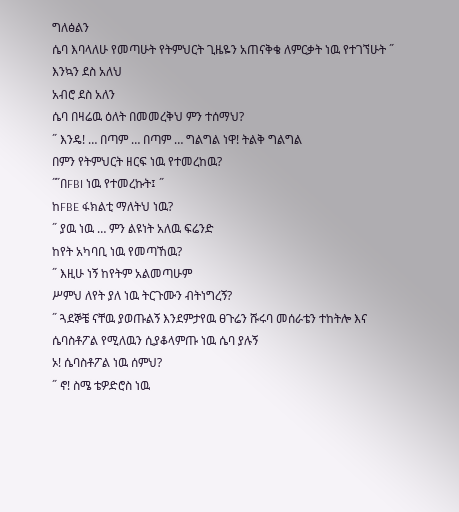ግለፅልን
ሴባ እባላለሁ የመጣሁት የትምህርት ጊዜዬን አጠናቅቄ ለምርቃት ነዉ የተገኘሁት ˝
እንኳን ደስ አለህ
አብሮ ደስ አለን
ሴባ በዛሬዉ ዕለት በመመረቅህ ምን ተሰማህ?
˝ እንዴ! … በጣም … በጣም … ግልግል ነዋ! ትልቅ ግልግል
በምን የትምህርት ዘርፍ ነዉ የተመረከዉ?
˝̋ በFBI ነዉ የተመረኩት፤ ˝
ከFBE ፋክልቲ ማለትህ ነዉ?
˝ ያዉ ነዉ … ምን ልዩነት አለዉ ፍሬንድ
ከየት አካባቢ ነዉ የመጣኸዉ?
˝ እዚሁ ነኝ ከየትም አልመጣሁም
ሥምህ ለየት ያለ ነዉ ትርጉሙን ብትነግረኝ?
˝ ጓደኞቼ ናቸዉ ያወጡልኝ እንደምታየዉ ፀጉሬን ሹሩባ መሰራቴን ተከትሎ እና ሴባስቶፖል የሚለዉን ሲያቆላምጡ ነዉ ሴባ ያሉኝ
ኦ! ሴባስቶፖል ነዉ ሰምህ?
˝ ኖ! ስሜ ቴዎድሮስ ነዉ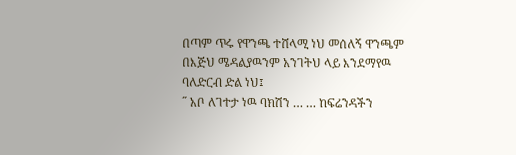በጣም ጥሩ የዋንጫ ተሸላሚ ነህ መሰለኝ ዋንጫም በእጅህ ሜዳልያዉንም አንገትህ ላይ እንደማየዉ ባለድርብ ድል ነህ፤
˝ አቦ ለገተታ ነዉ ባክሽን … … ከፍሬንዳችን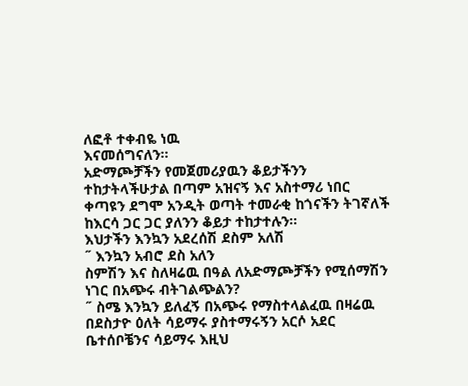ለፎቶ ተቀብዬ ነዉ
እናመሰግናለን፡፡
አድማጮቻችን የመጀመሪያዉን ቆይታችንን ተከታትላችሁታል በጣም አዝናኝ እና አስተማሪ ነበር ቀጣዩን ደግሞ አንዲት ወጣት ተመራቂ ከጎናችን ትገኛለች ከእርሳ ጋር ጋር ያለንን ቆይታ ተከታተሉን፡፡
እህታችን እንኳን አደረሰሽ ደስም አለሽ
˝ እንኳን አብሮ ደስ አለን
ስምሽን እና ስለዛሬዉ በዓል ለአድማጮቻችን የሚሰማሽን ነገር በአጭሩ ብትገልጭልን?
˝ ስሜ እንኳን ይለፈኝ በአጭሩ የማስተላልፈዉ በዛሬዉ በደስታዮ ዕለት ሳይማሩ ያስተማሩኝን አርሶ አደር ቤተሰቦቼንና ሳይማሩ እዚህ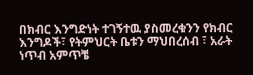በክብር እንግድነት ተገኝተዉ ያስመረቁንን የክብር እንግዶች፣ የትምህርት ቤቱን ማህበረሰብ ፣ አራት ነጥብ አምጥቼ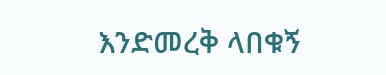እንድመረቅ ላበቁኝ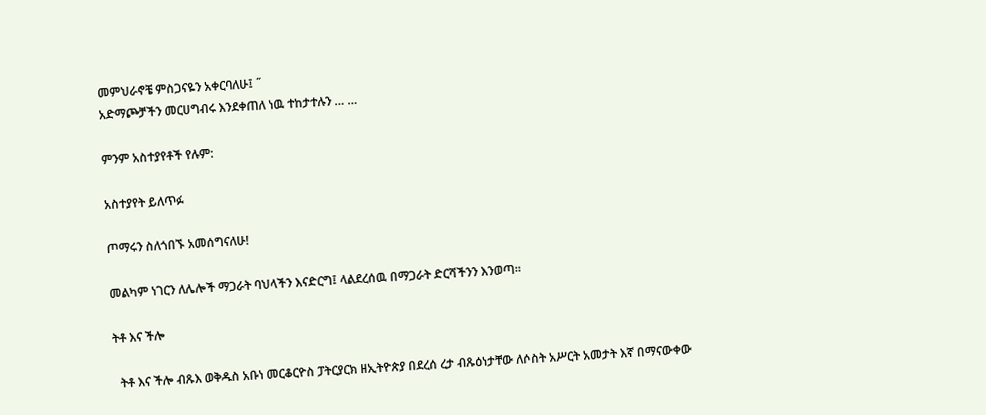መምህራኖቼ ምስጋናዬን አቀርባለሁ፤ ˝
አድማጮቻችን መርሀግብሩ እንደቀጠለ ነዉ ተከታተሉን … …

ምንም አስተያየቶች የሉም:

አስተያየት ይለጥፉ

ጦማሩን ስለጎበኙ አመሰግናለሁ!

መልካም ነገርን ለሌሎች ማጋራት ባህላችን እናድርግ፤ ላልደረሰዉ በማጋራት ድርሻችንን እንወጣ፡፡

ትቶ እና ችሎ

  ትቶ እና ችሎ ብጹእ ወቅዱስ አቡነ መርቆርዮስ ፓትርያርክ ዘኢትዮጵያ በደረሰ ረታ ብጹዕነታቸው ለሶስት አሥርት አመታት እኛ በማናውቀው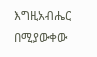እግዚአብሔር በሚያውቀው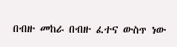በብዙ መከራ በብዙ ፈተና ውስጥ ነው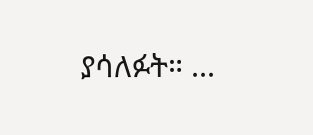ያሳለፉት። ...